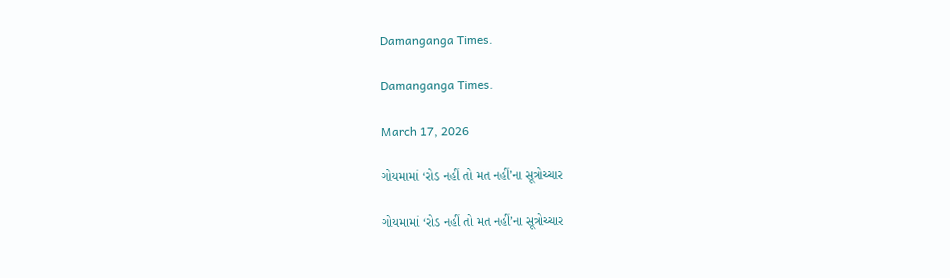Damanganga Times.

Damanganga Times.

March 17, 2026

ગોયમામાં ‘રોડ નહીં તો મત નહીં’ના સૂત્રોચ્ચાર

ગોયમામાં ‘રોડ નહીં તો મત નહીં’ના સૂત્રોચ્ચાર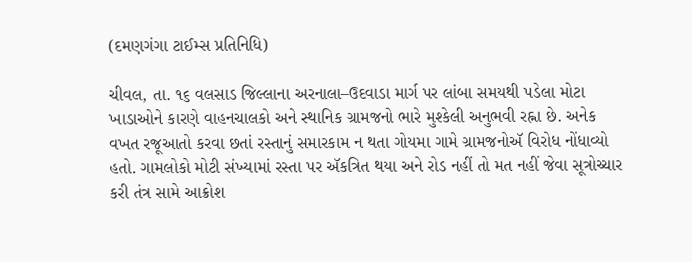(દમણગંગા ટાઈમ્સ પ્રતિનિધિ)

ચીવલ, તા. ૧૬ વલસાડ જિલ્લાના અરનાલા–ઉદવાડા માર્ગ પર લાંબા સમયથી પડેલા મોટા ખાડાઓને કારણે વાહનચાલકો અને સ્થાનિક ગ્રામજનો ભારે મુશ્કેલી અનુભવી રહ્ના છે. અનેક વખત રજૂઆતો કરવા છતાં રસ્તાનું સમારકામ ન થતા ગોયમા ગામે ગ્રામજનોઍ વિરોધ નોંધાવ્યો હતો. ગામલોકો મોટી સંખ્યામાં રસ્તા પર ઍકત્રિત થયા અને રોડ નહીં તો મત નહીં જેવા સૂત્રોચ્ચાર કરી તંત્ર સામે આક્રોશ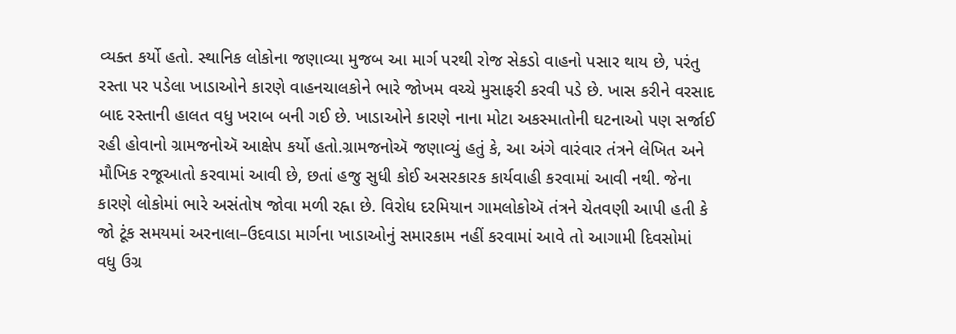વ્યક્ત કર્યો હતો. સ્થાનિક લોકોના જણાવ્યા મુજબ આ માર્ગ પરથી રોજ સેકડો વાહનો પસાર થાય છે, પરંતુ રસ્તા પર પડેલા ખાડાઓને કારણે વાહનચાલકોને ભારે જોખમ વચ્ચે મુસાફરી કરવી પડે છે. ખાસ કરીને વરસાદ બાદ રસ્તાની હાલત વધુ ખરાબ બની ગઈ છે. ખાડાઓને કારણે નાના મોટા અકસ્માતોની ઘટનાઓ પણ સર્જાઈ રહી હોવાનો ગ્રામજનોઍ આક્ષેપ કર્યો હતો.ગ્રામજનોઍ જણાવ્યું હતું કે, આ અંગે વારંવાર તંત્રને લેખિત અને મૌખિક રજૂઆતો કરવામાં આવી છે, છતાં હજુ સુધી કોઈ અસરકારક કાર્યવાહી કરવામાં આવી નથી. જેના કારણે લોકોમાં ભારે અસંતોષ જોવા મળી રહ્ના છે. વિરોધ દરમિયાન ગામલોકોઍ તંત્રને ચેતવણી આપી હતી કે જો ટૂંક સમયમાં અરનાલા–ઉદવાડા માર્ગના ખાડાઓનું સમારકામ નહીં કરવામાં આવે તો આગામી દિવસોમાં વધુ ઉગ્ર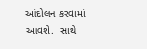આંદોલન કરવામાં આવશે.  સાથે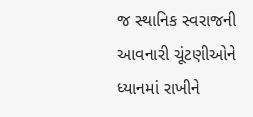જ સ્થાનિક સ્વરાજની આવનારી ચૂંટણીઓને ધ્યાનમાં રાખીને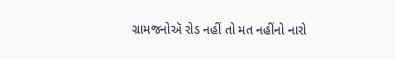ગ્રામજનોઍ રોડ નહીં તો મત નહીંનો નારો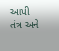આપી તંત્ર અને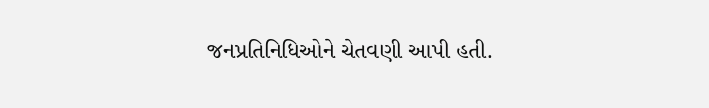જનપ્રતિનિધિઓને ચેતવણી આપી હતી.